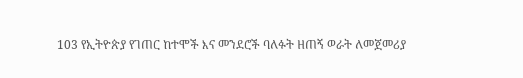103 የኢትዮጵያ የገጠር ከተሞች እና መንደሮች ባለፉት ዘጠኝ ወራት ለመጀመሪያ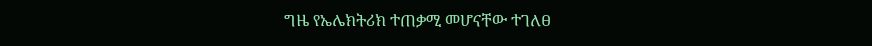ግዜ የኤሌክትሪክ ተጠቃሚ መሆናቸው ተገለፀ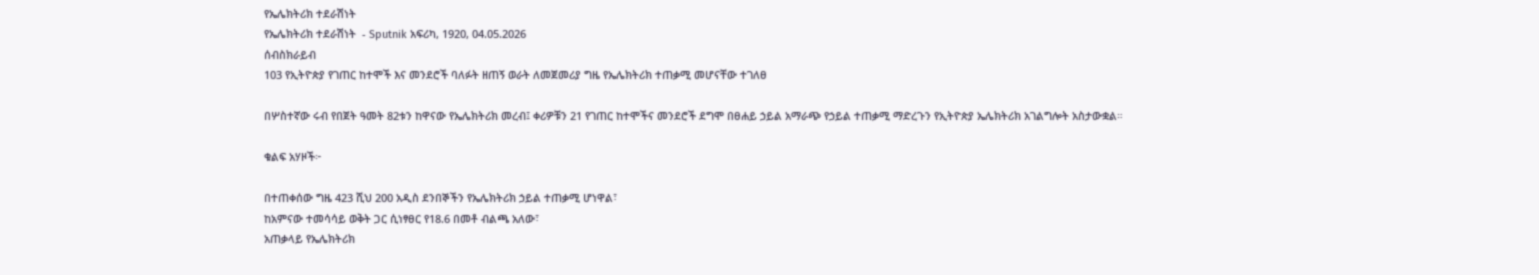የኤሌክትሪክ ተደራሽነት
የኤሌክትሪክ ተደራሽነት  - Sputnik አፍሪካ, 1920, 04.05.2026
ሰብስክራይብ
103 የኢትዮጵያ የገጠር ከተሞች እና መንደሮች ባለፉት ዘጠኝ ወራት ለመጀመሪያ ግዜ የኤሌክትሪክ ተጠቃሚ መሆናቸው ተገለፀ

በሦስተኛው ሩብ የበጀት ዓመት 82ቱን ከዋናው የኤሌክትሪክ መረብ፤ ቀሪዎቹን 21 የገጠር ከተሞችና መንደሮች ደግሞ በፀሐይ ኃይል አማራጭ የኃይል ተጠቃሚ ማድረጉን የኢትዮጵያ ኤሌክትሪክ አገልግሎት አስታውቋል።

ቁልፍ አሃዞች፦

በተጠቀሰው ግዜ 423 ሺህ 200 አዲስ ደንበኞችን የኤሌክትሪክ ኃይል ተጠቃሚ ሆነዋል፣
ከአምናው ተመሳሳይ ወቅት ጋር ሲነፃፀር የ18.6 በመቶ ብልጫ አለው፣
አጠቃላይ የኤሌክትሪክ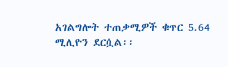አገልግሎት ተጠቃሚዎች ቁጥር 5.64 ሚሊዮን ደርሷል፡፡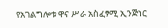የአገልግሎቱ ዋና ሥራ አስፈፃሚ ኢንጅነር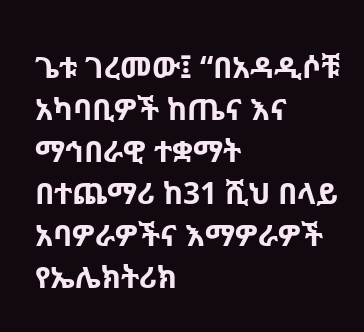ጌቱ ገረመው፤ “በአዳዲሶቹ አካባቢዎች ከጤና እና ማኅበራዊ ተቋማት በተጨማሪ ከ31 ሺህ በላይ አባዎራዎችና እማዎራዎች የኤሌክትሪክ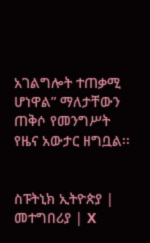አገልግሎት ተጠቃሚ ሆነዋል” ማለታቸውን ጠቅሶ የመንግሥት የዜና አውታር ዘግቧል፡፡


ስፑትኒክ ኢትዮጵያ | መተግበሪያ | X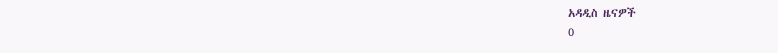አዳዲስ ዜናዎች
0